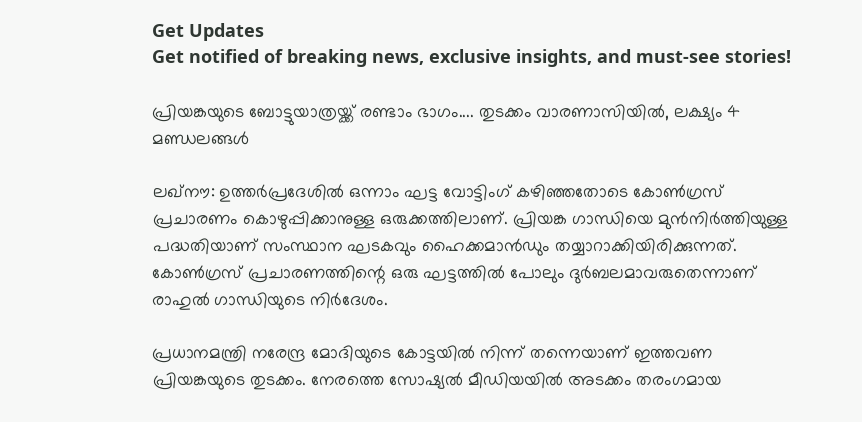Get Updates
Get notified of breaking news, exclusive insights, and must-see stories!

പ്രിയങ്കയുടെ ബോട്ടുയാത്രയ്ക്ക് രണ്ടാം ഭാഗം.... തുടക്കം വാരണാസിയില്‍, ലക്ഷ്യം 4 മണ്ഡലങ്ങള്‍

ലഖ്‌നൗ: ഉത്തര്‍പ്രദേശില്‍ ഒന്നാം ഘട്ട വോട്ടിംഗ് കഴിഞ്ഞതോടെ കോണ്‍ഗ്രസ് പ്രചാരണം കൊഴുപ്പിക്കാനുള്ള ഒരുക്കത്തിലാണ്. പ്രിയങ്ക ഗാന്ധിയെ മുന്‍നിര്‍ത്തിയുള്ള പദ്ധതിയാണ് സംസ്ഥാന ഘടകവും ഹൈക്കമാന്‍ഡും തയ്യാറാക്കിയിരിക്കുന്നത്. കോണ്‍ഗ്രസ് പ്രചാരണത്തിന്റെ ഒരു ഘട്ടത്തില്‍ പോലും ദുര്‍ബലമാവരുതെന്നാണ് രാഹുല്‍ ഗാന്ധിയുടെ നിര്‍ദേശം.

പ്രധാനമന്ത്രി നരേന്ദ്ര മോദിയുടെ കോട്ടയില്‍ നിന്ന് തന്നെയാണ് ഇത്തവണ പ്രിയങ്കയുടെ തുടക്കം. നേരത്തെ സോഷ്യല്‍ മീഡിയയില്‍ അടക്കം തരംഗമായ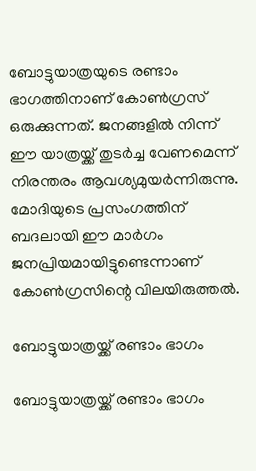ബോട്ടുയാത്രയുടെ രണ്ടാം ഭാഗത്തിനാണ് കോണ്‍ഗ്രസ് ഒരുക്കുന്നത്. ജനങ്ങളില്‍ നിന്ന് ഈ യാത്രയ്ക്ക് തുടര്‍ച്ച വേണമെന്ന് നിരന്തരം ആവശ്യമുയര്‍ന്നിരുന്നു. മോദിയുടെ പ്രസംഗത്തിന് ബദലായി ഈ മാര്‍ഗം ജനപ്രിയമായിട്ടുണ്ടെന്നാണ് കോണ്‍ഗ്രസിന്റെ വിലയിരുത്തല്‍.

ബോട്ടുയാത്രയ്ക്ക് രണ്ടാം ഭാഗം

ബോട്ടുയാത്രയ്ക്ക് രണ്ടാം ഭാഗം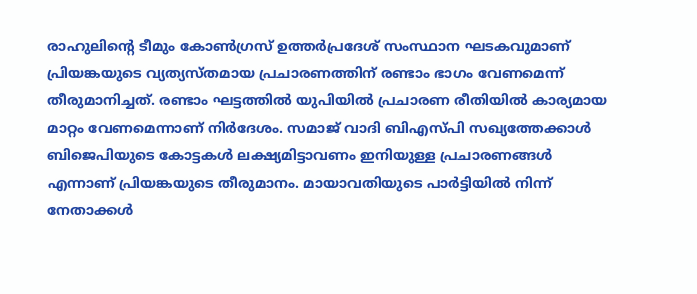രാഹുലിന്റെ ടീമും കോണ്‍ഗ്രസ് ഉത്തര്‍പ്രദേശ് സംസ്ഥാന ഘടകവുമാണ് പ്രിയങ്കയുടെ വ്യത്യസ്തമായ പ്രചാരണത്തിന് രണ്ടാം ഭാഗം വേണമെന്ന് തീരുമാനിച്ചത്. രണ്ടാം ഘട്ടത്തില്‍ യുപിയില്‍ പ്രചാരണ രീതിയില്‍ കാര്യമായ മാറ്റം വേണമെന്നാണ് നിര്‍ദേശം. സമാജ് വാദി ബിഎസ്പി സഖ്യത്തേക്കാള്‍ ബിജെപിയുടെ കോട്ടകള്‍ ലക്ഷ്യമിട്ടാവണം ഇനിയുള്ള പ്രചാരണങ്ങള്‍ എന്നാണ് പ്രിയങ്കയുടെ തീരുമാനം. മായാവതിയുടെ പാര്‍ട്ടിയില്‍ നിന്ന് നേതാക്കള്‍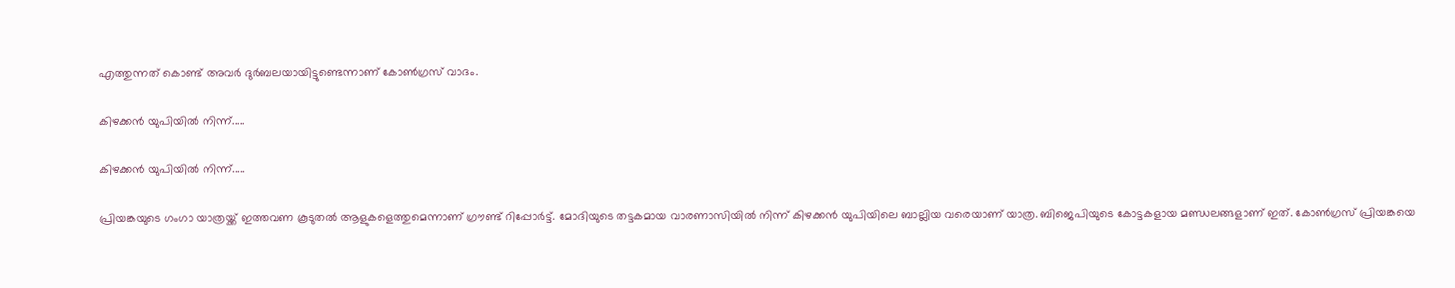എത്തുന്നത് കൊണ്ട് അവര്‍ ദുര്‍ബലയായിട്ടുണ്ടെന്നാണ് കോണ്‍ഗ്രസ് വാദം.

കിഴക്കന്‍ യുപിയില്‍ നിന്ന്.....

കിഴക്കന്‍ യുപിയില്‍ നിന്ന്.....

പ്രിയങ്കയുടെ ഗംഗാ യാത്രയ്ക്ക് ഇത്തവണ കൂടുതല്‍ ആളുകളെത്തുമെന്നാണ് ഗ്രൗണ്ട് റിപ്പോര്‍ട്ട്. മോദിയുടെ തട്ടകമായ വാരണാസിയില്‍ നിന്ന് കിഴക്കന്‍ യുപിയിലെ ബാല്ലിയ വരെയാണ് യാത്ര. ബിജെപിയുടെ കോട്ടകളായ മണ്ഡലങ്ങളാണ് ഇത്. കോണ്‍ഗ്രസ് പ്രിയങ്കയെ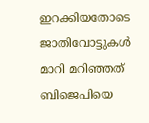ഇറക്കിയതോടെ ജാതിവോട്ടുകള്‍ മാറി മറിഞ്ഞത് ബിജെപിയെ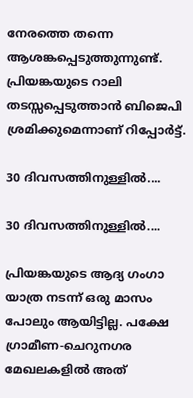നേരത്തെ തന്നെ ആശങ്കപ്പെടുത്തുന്നുണ്ട്. പ്രിയങ്കയുടെ റാലി തടസ്സപ്പെടുത്താന്‍ ബിജെപി ശ്രമിക്കുമെന്നാണ് റിപ്പോര്‍ട്ട്.

30 ദിവസത്തിനുള്ളില്‍....

30 ദിവസത്തിനുള്ളില്‍....

പ്രിയങ്കയുടെ ആദ്യ ഗംഗാ യാത്ര നടന്ന് ഒരു മാസം പോലും ആയിട്ടില്ല. പക്ഷേ ഗ്രാമീണ-ചെറുനഗര മേഖലകളില്‍ അത്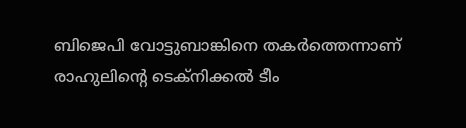ബിജെപി വോട്ടുബാങ്കിനെ തകര്‍ത്തെന്നാണ് രാഹുലിന്റെ ടെക്‌നിക്കല്‍ ടീം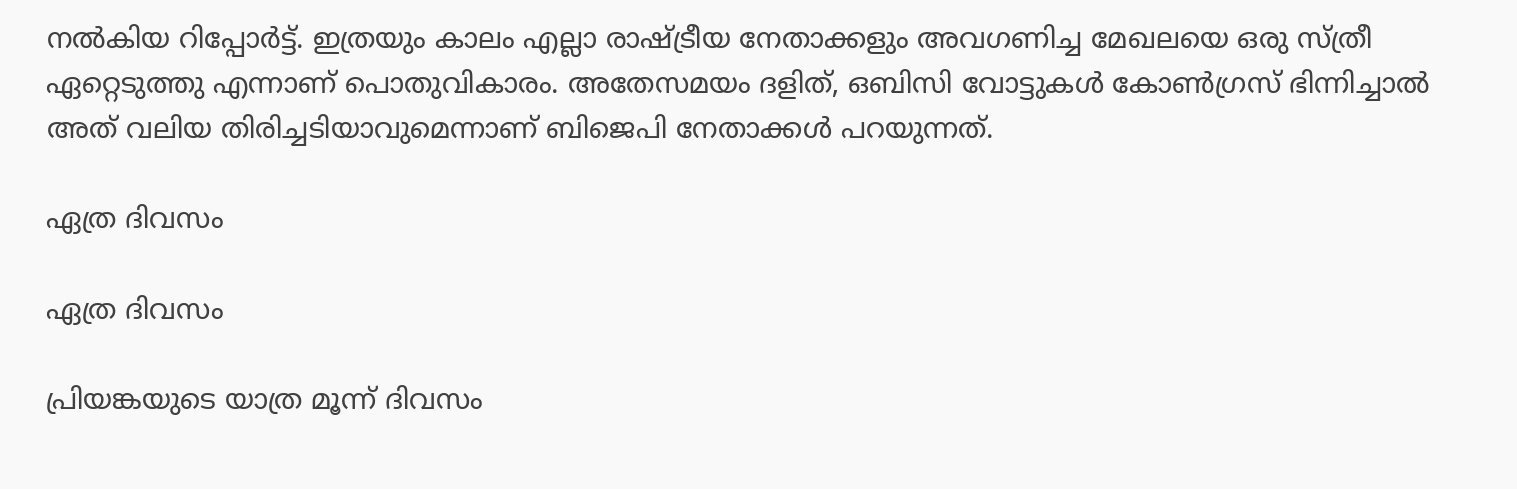നല്‍കിയ റിപ്പോര്‍ട്ട്. ഇത്രയും കാലം എല്ലാ രാഷ്ട്രീയ നേതാക്കളും അവഗണിച്ച മേഖലയെ ഒരു സ്ത്രീ ഏറ്റെടുത്തു എന്നാണ് പൊതുവികാരം. അതേസമയം ദളിത്, ഒബിസി വോട്ടുകള്‍ കോണ്‍ഗ്രസ് ഭിന്നിച്ചാല്‍ അത് വലിയ തിരിച്ചടിയാവുമെന്നാണ് ബിജെപി നേതാക്കള്‍ പറയുന്നത്.

ഏത്ര ദിവസം

ഏത്ര ദിവസം

പ്രിയങ്കയുടെ യാത്ര മൂന്ന് ദിവസം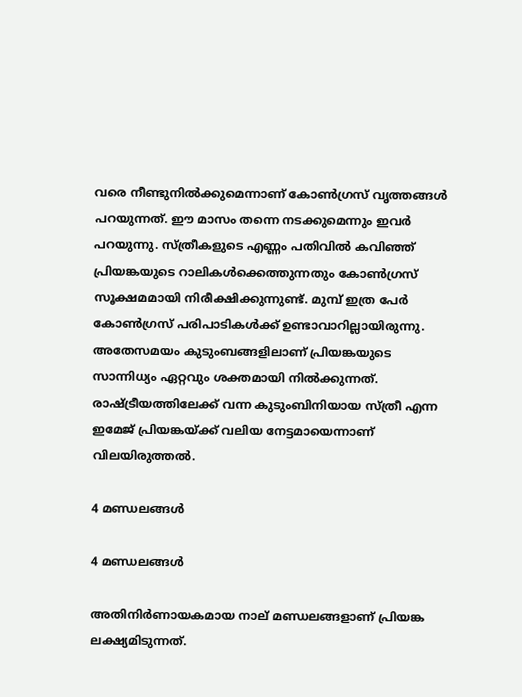വരെ നീണ്ടുനില്‍ക്കുമെന്നാണ് കോണ്‍ഗ്രസ് വൃത്തങ്ങള്‍ പറയുന്നത്. ഈ മാസം തന്നെ നടക്കുമെന്നും ഇവര്‍ പറയുന്നു. സ്ത്രീകളുടെ എണ്ണം പതിവില്‍ കവിഞ്ഞ് പ്രിയങ്കയുടെ റാലികള്‍ക്കെത്തുന്നതും കോണ്‍ഗ്രസ് സൂക്ഷമമായി നിരീക്ഷിക്കുന്നുണ്ട്. മുമ്പ് ഇത്ര പേര്‍ കോണ്‍ഗ്രസ് പരിപാടികള്‍ക്ക് ഉണ്ടാവാറില്ലായിരുന്നു. അതേസമയം കുടുംബങ്ങളിലാണ് പ്രിയങ്കയുടെ സാന്നിധ്യം ഏറ്റവും ശക്തമായി നില്‍ക്കുന്നത്. രാഷ്ട്രീയത്തിലേക്ക് വന്ന കുടുംബിനിയായ സ്ത്രീ എന്ന ഇമേജ് പ്രിയങ്കയ്ക്ക് വലിയ നേട്ടമായെന്നാണ് വിലയിരുത്തല്‍.

4 മണ്ഡലങ്ങള്‍

4 മണ്ഡലങ്ങള്‍

അതിനിര്‍ണായകമായ നാല് മണ്ഡലങ്ങളാണ് പ്രിയങ്ക ലക്ഷ്യമിടുന്നത്.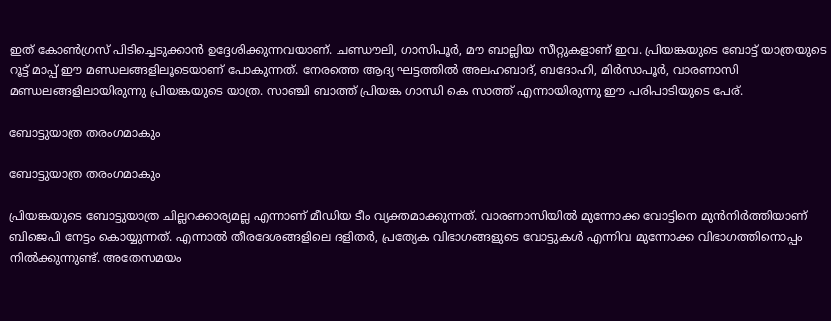ഇത് കോണ്‍ഗ്രസ് പിടിച്ചെടുക്കാന്‍ ഉദ്ദേശിക്കുന്നവയാണ്. ചണ്ഡൗലി, ഗാസിപൂര്‍, മൗ ബാല്ലിയ സീറ്റുകളാണ് ഇവ. പ്രിയങ്കയുടെ ബോട്ട് യാത്രയുടെ റൂട്ട് മാപ്പ് ഈ മണ്ഡലങ്ങളിലൂടെയാണ് പോകുന്നത്. നേരത്തെ ആദ്യ ഘട്ടത്തില്‍ അലഹബാദ്, ബദോഹി, മിര്‍സാപൂര്‍, വാരണാസി മണ്ഡലങ്ങളിലായിരുന്നു പ്രിയങ്കയുടെ യാത്ര. സാഞ്ചി ബാത്ത് പ്രിയങ്ക ഗാന്ധി കെ സാത്ത് എന്നായിരുന്നു ഈ പരിപാടിയുടെ പേര്.

ബോട്ടുയാത്ര തരംഗമാകും

ബോട്ടുയാത്ര തരംഗമാകും

പ്രിയങ്കയുടെ ബോട്ടുയാത്ര ചില്ലറക്കാര്യമല്ല എന്നാണ് മീഡിയ ടീം വ്യക്തമാക്കുന്നത്. വാരണാസിയില്‍ മുന്നോക്ക വോട്ടിനെ മുന്‍നിര്‍ത്തിയാണ് ബിജെപി നേട്ടം കൊയ്യുന്നത്. എന്നാല്‍ തീരദേശങ്ങളിലെ ദളിതര്‍, പ്രത്യേക വിഭാഗങ്ങളുടെ വോട്ടുകള്‍ എന്നിവ മുന്നോക്ക വിഭാഗത്തിനൊപ്പം നില്‍ക്കുന്നുണ്ട്. അതേസമയം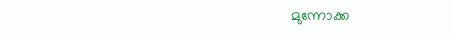മുന്നോക്ക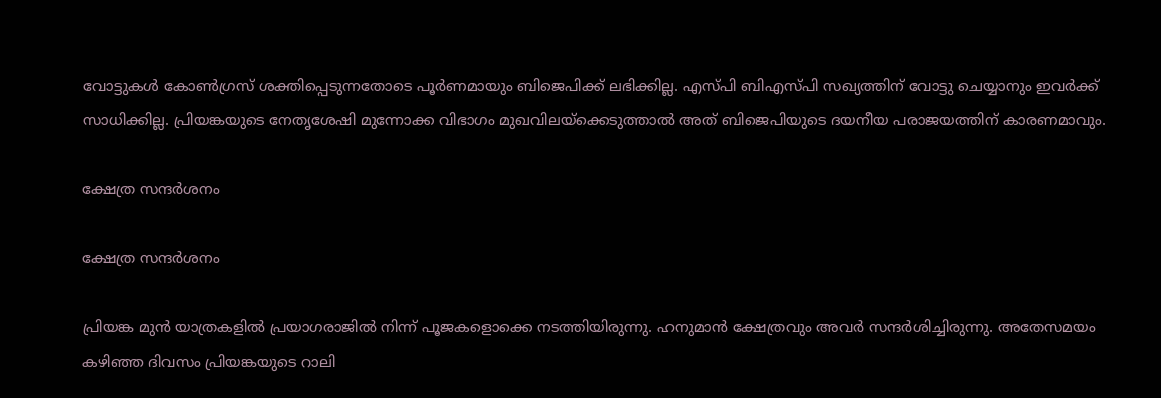വോട്ടുകള്‍ കോണ്‍ഗ്രസ് ശക്തിപ്പെടുന്നതോടെ പൂര്‍ണമായും ബിജെപിക്ക് ലഭിക്കില്ല. എസ്പി ബിഎസ്പി സഖ്യത്തിന് വോട്ടു ചെയ്യാനും ഇവര്‍ക്ക് സാധിക്കില്ല. പ്രിയങ്കയുടെ നേതൃശേഷി മുന്നോക്ക വിഭാഗം മുഖവിലയ്‌ക്കെടുത്താല്‍ അത് ബിജെപിയുടെ ദയനീയ പരാജയത്തിന് കാരണമാവും.

ക്ഷേത്ര സന്ദര്‍ശനം

ക്ഷേത്ര സന്ദര്‍ശനം

പ്രിയങ്ക മുന്‍ യാത്രകളില്‍ പ്രയാഗരാജില്‍ നിന്ന് പൂജകളൊക്കെ നടത്തിയിരുന്നു. ഹനുമാന്‍ ക്ഷേത്രവും അവര്‍ സന്ദര്‍ശിച്ചിരുന്നു. അതേസമയം കഴിഞ്ഞ ദിവസം പ്രിയങ്കയുടെ റാലി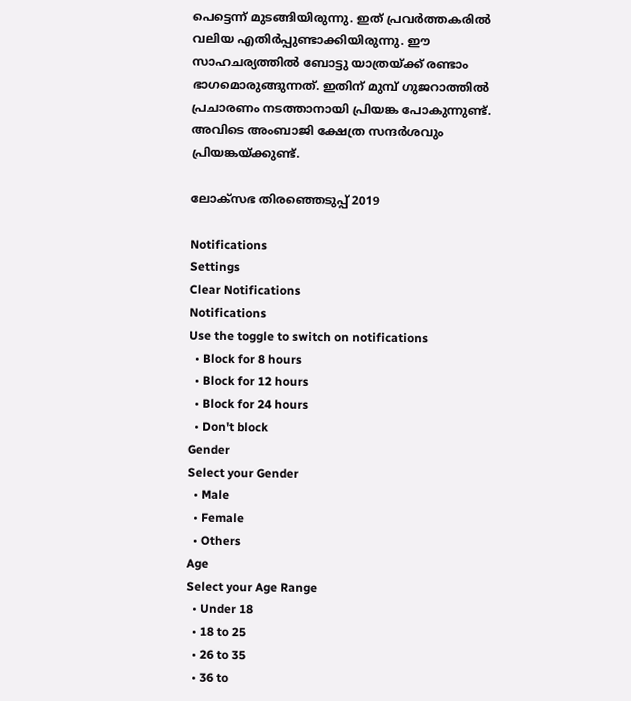പെട്ടെന്ന് മുടങ്ങിയിരുന്നു. ഇത് പ്രവര്‍ത്തകരില്‍ വലിയ എതിര്‍പ്പുണ്ടാക്കിയിരുന്നു. ഈ സാഹചര്യത്തില്‍ ബോട്ടു യാത്രയ്ക്ക് രണ്ടാം ഭാഗമൊരുങ്ങുന്നത്. ഇതിന് മുമ്പ് ഗുജറാത്തില്‍ പ്രചാരണം നടത്താനായി പ്രിയങ്ക പോകുന്നുണ്ട്. അവിടെ അംബാജി ക്ഷേത്ര സന്ദര്‍ശവും പ്രിയങ്കയ്ക്കുണ്ട്.

ലോക്സഭ തിരഞ്ഞെടുപ്പ് 2019

Notifications
Settings
Clear Notifications
Notifications
Use the toggle to switch on notifications
  • Block for 8 hours
  • Block for 12 hours
  • Block for 24 hours
  • Don't block
Gender
Select your Gender
  • Male
  • Female
  • Others
Age
Select your Age Range
  • Under 18
  • 18 to 25
  • 26 to 35
  • 36 to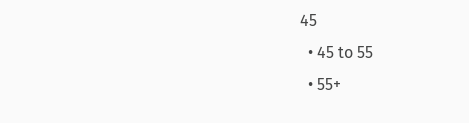45
  • 45 to 55
  • 55+